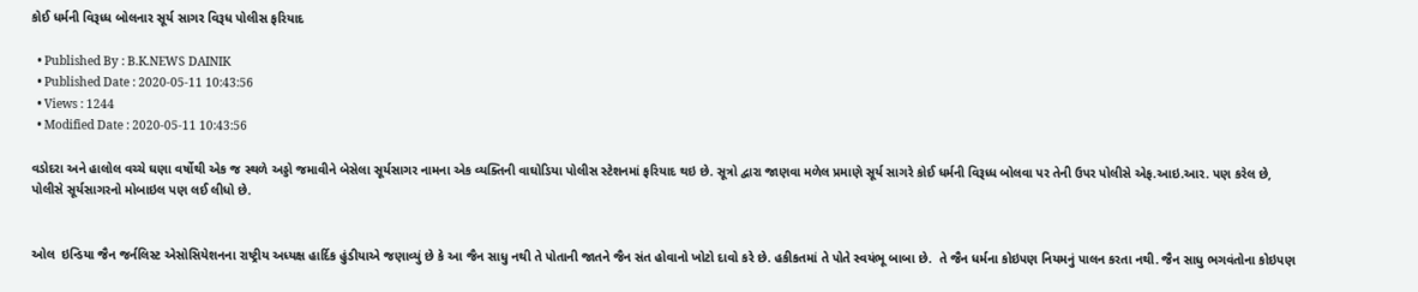કોઈ ધર્મની વિરૂધ્ધ બોલનાર સૂર્ય સાગર વિરૂધ પોલીસ ફરિયાદ

  • Published By : B.K.NEWS DAINIK
  • Published Date : 2020-05-11 10:43:56
  • Views : 1244
  • Modified Date : 2020-05-11 10:43:56

વડોદરા અને હાલોલ વચ્ચે ઘણા વર્ષોથી એક જ સ્થળે અડ્ડો જમાવીને બેસેલા સૂર્યસાગર નામના એક વ્યક્તિની વાઘોડિયા પોલીસ સ્ટેશનમાં ફરિયાદ થઇ છે. સૂત્રો દ્વારા જાણવા મળેલ પ્રમાણે સૂર્ય સાગરે કોઈ ધર્મની વિરૂધ્ધ બોલવા પર તેની ઉપર પોલીસે એફ.આઇ.આર. પણ કરેલ છે, પોલીસે સૂર્યસાગરનો મોબાઇલ પણ લઈ લીધો છે.


ઓલ  ઇન્ડિયા જૈન જર્નલિસ્ટ એસોસિયેશનના રાષ્ટ્રીય અધ્યક્ષ હાર્દિક હુંડીયાએ જણાવ્યું છે કે આ જૈન સાધુ નથી તે પોતાની જાતને જૈન સંત હોવાનો ખોટો દાવો કરે છે. હકીકતમાં તે પોતે સ્વયંભૂ બાબા છે.  તે જૈન ધર્મના કોઇપણ નિયમનું પાલન કરતા નથી. જૈન સાધુ ભગવંતોના કોઇપણ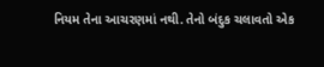નિયમ તેના આચરણમાં નથી. તેનો બંદુક ચલાવતો એક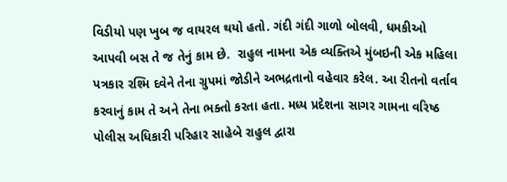વિડીયો પણ ખુબ જ વાયરલ થયો હતો. ગંદી ગંદી ગાળો બોલવી, ધમકીઓ આપવી બસ તે જ તેનું કામ છે.  રાહુલ નામના એક વ્યક્તિએ મુંબઇની એક મહિલા પત્રકાર રશ્મિ દવેને તેના ગ્રુપમાં જોડીને અભદ્રતાનો વહેવાર કરેલ. આ રીતનો વર્તાવ કરવાનું કામ તે અને તેના ભક્તો કરતા હતા. મધ્ય પ્રદેશના સાગર ગામના વરિષ્ઠ પોલીસ અધિકારી પરિહાર સાહેબે રાહુલ દ્વારા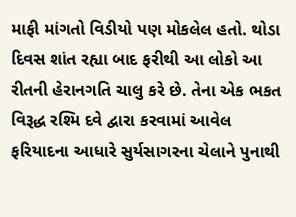માફી માંગતો વિડીયો પણ મોકલેલ હતો. થોડા દિવસ શાંત રહ્યા બાદ ફરીથી આ લોકો આ રીતની હેરાનગતિ ચાલુ કરે છે. તેના એક ભકત વિરૂદ્ધ રશ્મિ દવે દ્વારા કરવામાં આવેલ  ફરિયાદના આધારે સુર્યસાગરના ચેલાને પુનાથી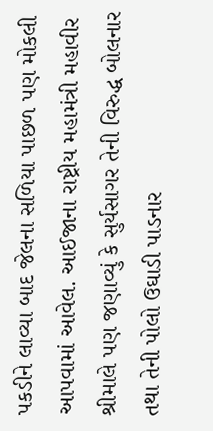પકડીને લાવ્યા બાદ જેલના સળિયા પાછળ પણ મોકલી આપવામાં આવેલ. આઈજાના રાષ્ટ્રીય મહામંત્રી મહાવીર શ્રીમાલે પણ જણાવ્યું કે સુર્યસાગર તેની વિરુદ્ધ બોલનાર તથા તેની પોલો ઉઘાડી પાડનાર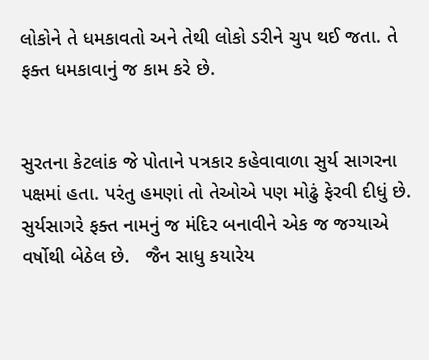લોકોને તે ધમકાવતો અને તેથી લોકો ડરીને ચુપ થઈ જતા. તે ફક્ત ધમકાવાનું જ કામ કરે છે.


સુરતના કેટલાંક જે પોતાને પત્રકાર કહેવાવાળા સુર્ય સાગરના પક્ષમાં હતા. પરંતુ હમણાં તો તેઓએ પણ મોઢું ફેરવી દીધું છે.   સુર્યસાગરે ફક્ત નામનું જ મંદિર બનાવીને એક જ જગ્યાએ વર્ષોથી બેઠેલ છે.   જૈન સાધુ કયારેય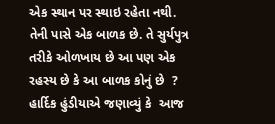એક સ્થાન પર સ્થાઇ રહેતા નથી. તેની પાસે એક બાળક છે. તે સુર્યપુત્ર તરીકે ઓળખાય છે આ પણ એક રહસ્ય છે કે આ બાળક કોનું છે  ? હાર્દિક હુંડીયાએ જણાવ્યું કે  આજ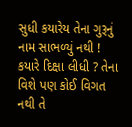સુધી કયારેય તેના ગુરૂનું નામ સાભળ્યું નથી ! કયારે દિક્ષા લીધી ? તેના વિશે પણ કોઈ વિગત નથી તે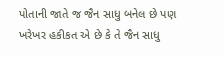પોતાની જાતે જ જૈન સાધુ બનેલ છે પણ ખરેખર હકીકત એ છે કે તે જૈન સાધુ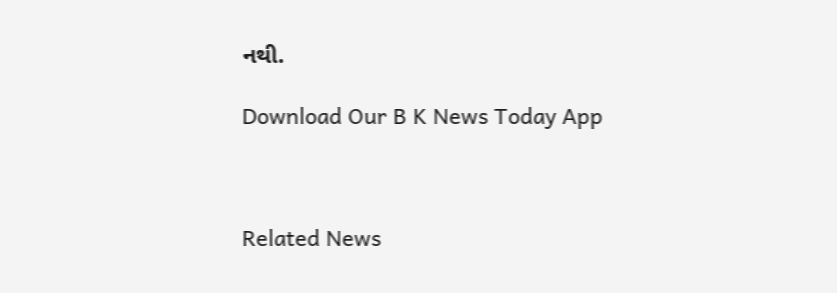નથી.

Download Our B K News Today App



Related News